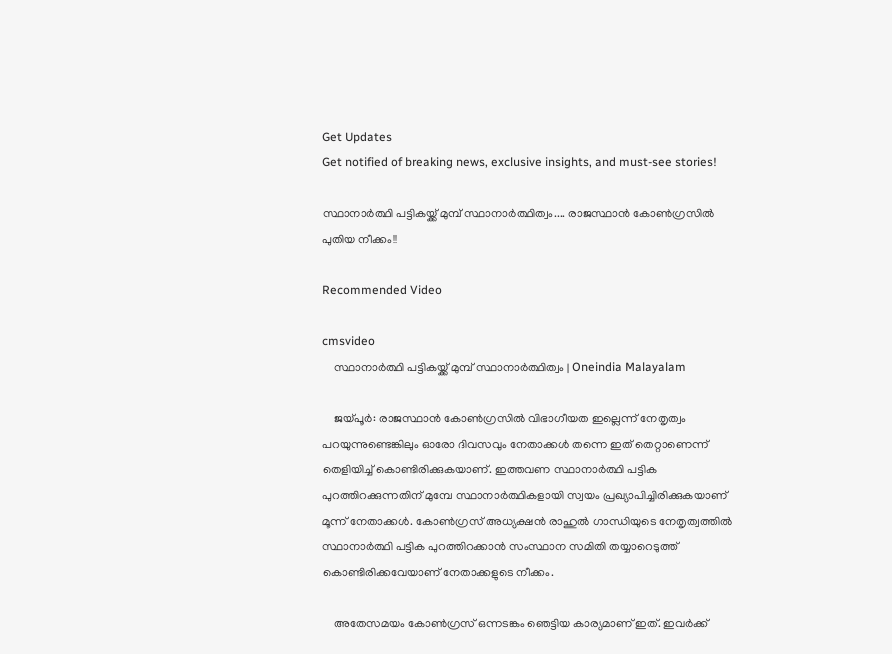Get Updates
Get notified of breaking news, exclusive insights, and must-see stories!

സ്ഥാനാര്‍ത്ഥി പട്ടികയ്ക്ക് മുമ്പ് സ്ഥാനാര്‍ത്ഥിത്വം.... രാജസ്ഥാന്‍ കോണ്‍ഗ്രസില്‍ പുതിയ നീക്കം!!

Recommended Video

cmsvideo
    സ്ഥാനാര്‍ത്ഥി പട്ടികയ്ക്ക് മുമ്പ് സ്ഥാനാര്‍ത്ഥിത്വം | Oneindia Malayalam

    ജയ്പൂര്‍: രാജസ്ഥാന്‍ കോണ്‍ഗ്രസില്‍ വിഭാഗീയത ഇല്ലെന്ന് നേതൃത്വം പറയുന്നുണ്ടെങ്കിലും ഓരോ ദിവസവും നേതാക്കള്‍ തന്നെ ഇത് തെറ്റാണെന്ന് തെളിയിച്ച് കൊണ്ടിരിക്കുകയാണ്. ഇത്തവണ സ്ഥാനാര്‍ത്ഥി പട്ടിക പുറത്തിറക്കുന്നതിന് മുമ്പേ സ്ഥാനാര്‍ത്ഥികളായി സ്വയം പ്രഖ്യാപിച്ചിരിക്കുകയാണ് മൂന്ന് നേതാക്കള്‍. കോണ്‍ഗ്രസ് അധ്യക്ഷന്‍ രാഹുല്‍ ഗാന്ധിയുടെ നേതൃത്വത്തില്‍ സ്ഥാനാര്‍ത്ഥി പട്ടിക പുറത്തിറക്കാന്‍ സംസ്ഥാന സമിതി തയ്യാറെടുത്ത് കൊണ്ടിരിക്കവേയാണ് നേതാക്കളുടെ നീക്കം.

    അതേസമയം കോണ്‍ഗ്രസ് ഒന്നടങ്കം ഞെട്ടിയ കാര്യമാണ് ഇത്. ഇവര്‍ക്ക്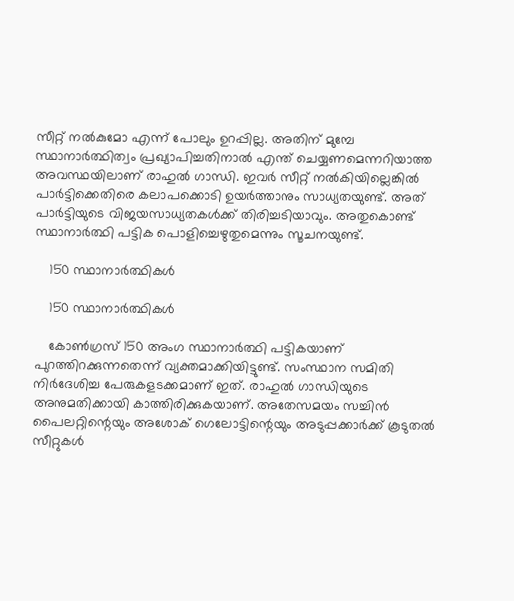സീറ്റ് നല്‍കുമോ എന്ന് പോലും ഉറപ്പില്ല. അതിന് മുമ്പേ സ്ഥാനാര്‍ത്ഥിത്വം പ്രഖ്യാപിച്ചതിനാല്‍ എന്ത് ചെയ്യണമെന്നറിയാത്ത അവസ്ഥയിലാണ് രാഹുല്‍ ഗാന്ധി. ഇവര്‍ സീറ്റ് നല്‍കിയില്ലെങ്കില്‍ പാര്‍ട്ടിക്കെതിരെ കലാപക്കൊടി ഉയര്‍ത്താനും സാധ്യതയുണ്ട്. അത് പാര്‍ട്ടിയുടെ വിജയസാധ്യതകള്‍ക്ക് തിരിച്ചടിയാവും. അതുകൊണ്ട് സ്ഥാനാര്‍ത്ഥി പട്ടിക പൊളിച്ചെഴുതുമെന്നും സൂചനയുണ്ട്.

    150 സ്ഥാനാര്‍ത്ഥികള്‍

    150 സ്ഥാനാര്‍ത്ഥികള്‍

    കോണ്‍ഗ്രസ് 150 അംഗ സ്ഥാനാര്‍ത്ഥി പട്ടികയാണ് പുറത്തിറക്കുന്നതെന്ന് വ്യക്തമാക്കിയിട്ടുണ്ട്. സംസ്ഥാന സമിതി നിര്‍ദേശിച്ച പേരുകളടക്കമാണ് ഇത്. രാഹുല്‍ ഗാന്ധിയുടെ അനുമതിക്കായി കാത്തിരിക്കുകയാണ്. അതേസമയം സച്ചിന്‍ പൈലറ്റിന്റെയും അശോക് ഗെലോട്ടിന്റെയും അടുപ്പക്കാര്‍ക്ക് കൂടുതല്‍ സീറ്റുകള്‍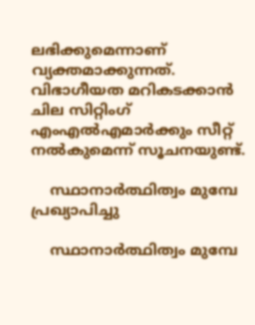ലഭിക്കുമെന്നാണ് വ്യക്തമാക്കുന്നത്. വിഭാഗീയത മറികടക്കാന്‍ ചില സിറ്റിംഗ് എംഎല്‍എമാര്‍ക്കും സീറ്റ് നല്‍കുമെന്ന് സൂചനയുണ്ട്.

    സ്ഥാനാര്‍ത്ഥിത്വം മുമ്പേ പ്രഖ്യാപിച്ചു

    സ്ഥാനാര്‍ത്ഥിത്വം മുമ്പേ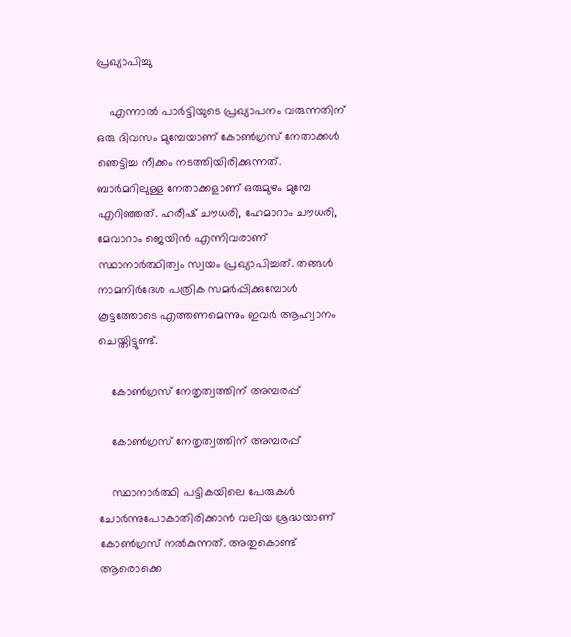പ്രഖ്യാപിച്ചു

    എന്നാല്‍ പാര്‍ട്ടിയുടെ പ്രഖ്യാപനം വരുന്നതിന് ഒരു ദിവസം മുമ്പേയാണ് കോണ്‍ഗ്രസ് നേതാക്കള്‍ ഞെട്ടിച്ച നീക്കം നടത്തിയിരിക്കുന്നത്. ബാര്‍മറിലുള്ള നേതാക്കളാണ് ഒരുമുഴം മുമ്പേ എറിഞ്ഞത്. ഹരീഷ് ചൗധരി, ഹേമാറാം ചൗധരി, മേവാറാം ജെയിന്‍ എന്നിവരാണ് സ്ഥാനാര്‍ത്ഥിത്വം സ്വയം പ്രഖ്യാപിച്ചത്. തങ്ങള്‍ നാമനിര്‍ദേശ പത്രിക സമര്‍പ്പിക്കുമ്പോള്‍ കൂട്ടത്തോടെ എത്തണമെന്നും ഇവര്‍ ആഹ്വാനം ചെയ്തിട്ടുണ്ട്.

    കോണ്‍ഗ്രസ് നേതൃത്വത്തിന് അമ്പരപ്പ്

    കോണ്‍ഗ്രസ് നേതൃത്വത്തിന് അമ്പരപ്പ്

    സ്ഥാനാര്‍ത്ഥി പട്ടികയിലെ പേരുകള്‍ ചോര്‍ന്നുപോകാതിരിക്കാന്‍ വലിയ ശ്രദ്ധയാണ് കോണ്‍ഗ്രസ് നല്‍കുന്നത്. അതുകൊണ്ട് ആരൊക്കെ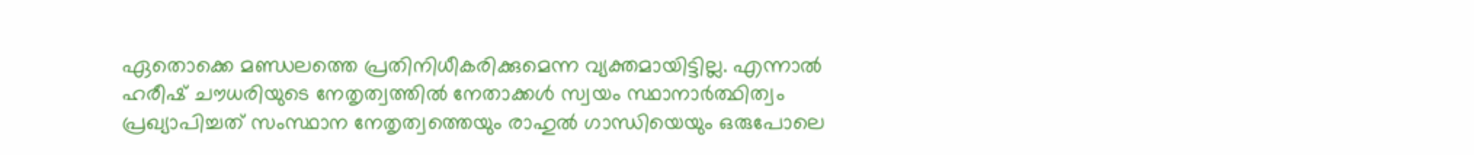ഏതൊക്കെ മണ്ഡലത്തെ പ്രതിനിധീകരിക്കുമെന്ന വ്യക്തമായിട്ടില്ല. എന്നാല്‍ ഹരീഷ് ചൗധരിയുടെ നേതൃത്വത്തില്‍ നേതാക്കള്‍ സ്വയം സ്ഥാനാര്‍ത്ഥിത്വം പ്രഖ്യാപിച്ചത് സംസ്ഥാന നേതൃത്വത്തെയും രാഹുല്‍ ഗാന്ധിയെയും ഒരുപോലെ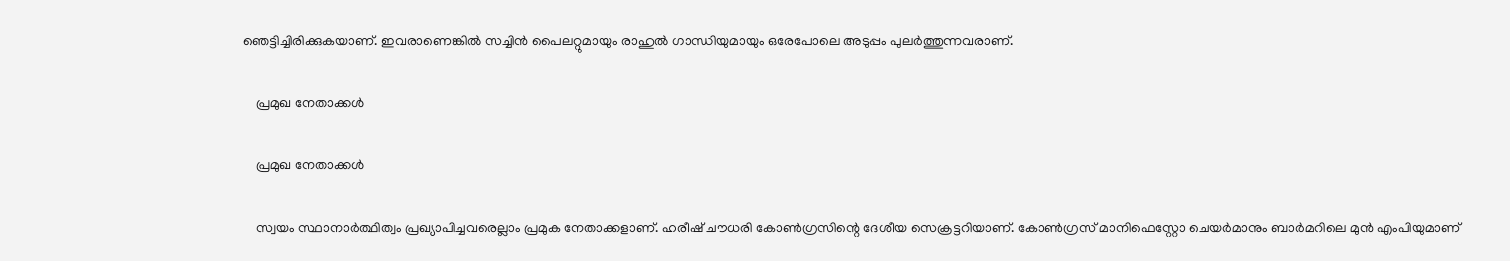ഞെട്ടിച്ചിരിക്കുകയാണ്. ഇവരാണെങ്കില്‍ സച്ചിന്‍ പൈലറ്റുമായും രാഹുല്‍ ഗാന്ധിയുമായും ഒരേപോലെ അടുപ്പം പുലര്‍ത്തുന്നവരാണ്.

    പ്രമുഖ നേതാക്കള്‍

    പ്രമുഖ നേതാക്കള്‍

    സ്വയം സ്ഥാനാര്‍ത്ഥിത്വം പ്രഖ്യാപിച്ചവരെല്ലാം പ്രമുക നേതാക്കളാണ്. ഹരീഷ് ചൗധരി കോണ്‍ഗ്രസിന്റെ ദേശീയ സെക്രട്ടറിയാണ്. കോണ്‍ഗ്രസ് മാനിഫെസ്റ്റോ ചെയര്‍മാനും ബാര്‍മറിലെ മുന്‍ എംപിയുമാണ്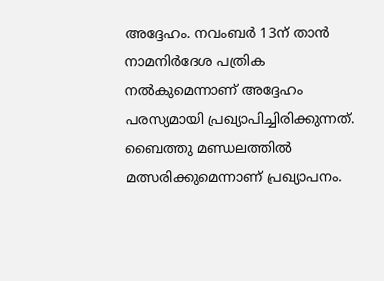അദ്ദേഹം. നവംബര്‍ 13ന് താന്‍ നാമനിര്‍ദേശ പത്രിക നല്‍കുമെന്നാണ് അദ്ദേഹം പരസ്യമായി പ്രഖ്യാപിച്ചിരിക്കുന്നത്. ബൈത്തു മണ്ഡലത്തില്‍ മത്സരിക്കുമെന്നാണ് പ്രഖ്യാപനം.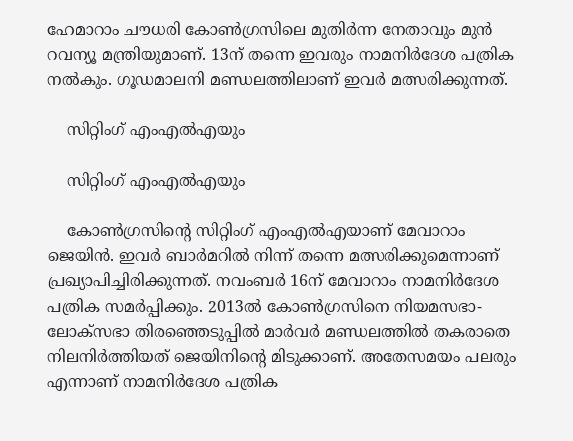ഹേമാറാം ചൗധരി കോണ്‍ഗ്രസിലെ മുതിര്‍ന്ന നേതാവും മുന്‍ റവന്യൂ മന്ത്രിയുമാണ്. 13ന് തന്നെ ഇവരും നാമനിര്‍ദേശ പത്രിക നല്‍കും. ഗൂഡമാലനി മണ്ഡലത്തിലാണ് ഇവര്‍ മത്സരിക്കുന്നത്.

    സിറ്റിംഗ് എംഎല്‍എയും

    സിറ്റിംഗ് എംഎല്‍എയും

    കോണ്‍ഗ്രസിന്റെ സിറ്റിംഗ് എംഎല്‍എയാണ് മേവാറാം ജെയിന്‍. ഇവര്‍ ബാര്‍മറില്‍ നിന്ന് തന്നെ മത്സരിക്കുമെന്നാണ് പ്രഖ്യാപിച്ചിരിക്കുന്നത്. നവംബര്‍ 16ന് മേവാറാം നാമനിര്‍ദേശ പത്രിക സമര്‍പ്പിക്കും. 2013ല്‍ കോണ്‍ഗ്രസിനെ നിയമസഭാ-ലോക്‌സഭാ തിരഞ്ഞെടുപ്പില്‍ മാര്‍വര്‍ മണ്ഡലത്തില്‍ തകരാതെ നിലനിര്‍ത്തിയത് ജെയിനിന്റെ മിടുക്കാണ്. അതേസമയം പലരും എന്നാണ് നാമനിര്‍ദേശ പത്രിക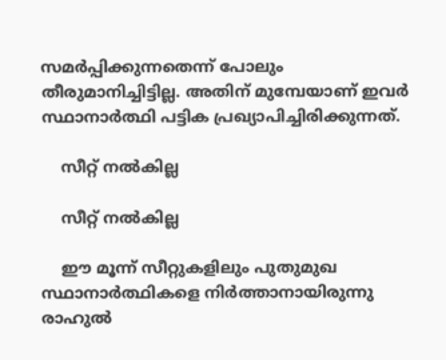സമര്‍പ്പിക്കുന്നതെന്ന് പോലും തീരുമാനിച്ചിട്ടില്ല. അതിന് മുമ്പേയാണ് ഇവര്‍ സ്ഥാനാര്‍ത്ഥി പട്ടിക പ്രഖ്യാപിച്ചിരിക്കുന്നത്.

    സീറ്റ് നല്‍കില്ല

    സീറ്റ് നല്‍കില്ല

    ഈ മൂന്ന് സീറ്റുകളിലും പുതുമുഖ സ്ഥാനാര്‍ത്ഥികളെ നിര്‍ത്താനായിരുന്നു രാഹുല്‍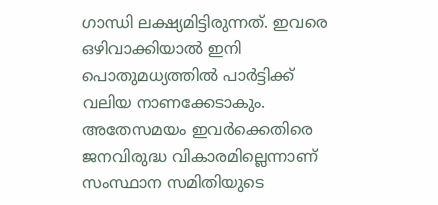ഗാന്ധി ലക്ഷ്യമിട്ടിരുന്നത്. ഇവരെ ഒഴിവാക്കിയാല്‍ ഇനി പൊതുമധ്യത്തില്‍ പാര്‍ട്ടിക്ക് വലിയ നാണക്കേടാകും. അതേസമയം ഇവര്‍ക്കെതിരെ ജനവിരുദ്ധ വികാരമില്ലെന്നാണ് സംസ്ഥാന സമിതിയുടെ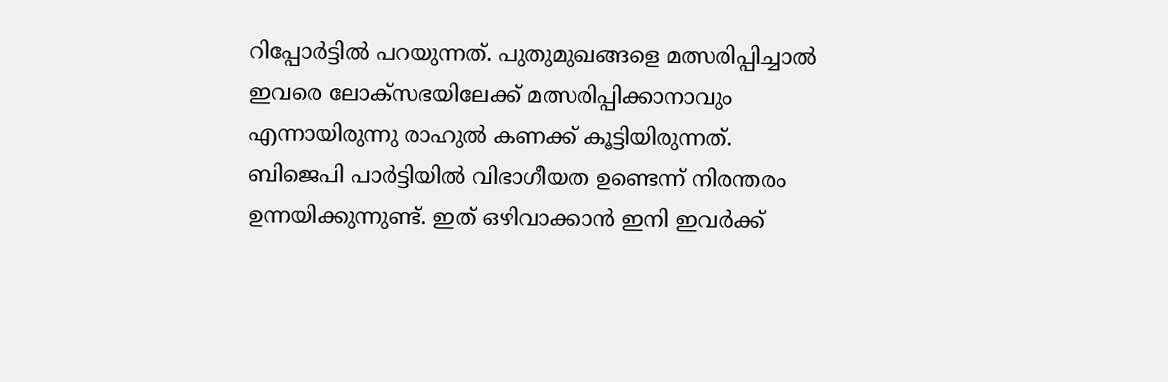റിപ്പോര്‍ട്ടില്‍ പറയുന്നത്. പുതുമുഖങ്ങളെ മത്സരിപ്പിച്ചാല്‍ ഇവരെ ലോക്‌സഭയിലേക്ക് മത്സരിപ്പിക്കാനാവും എന്നായിരുന്നു രാഹുല്‍ കണക്ക് കൂട്ടിയിരുന്നത്. ബിജെപി പാര്‍ട്ടിയില്‍ വിഭാഗീയത ഉണ്ടെന്ന് നിരന്തരം ഉന്നയിക്കുന്നുണ്ട്. ഇത് ഒഴിവാക്കാന്‍ ഇനി ഇവര്‍ക്ക്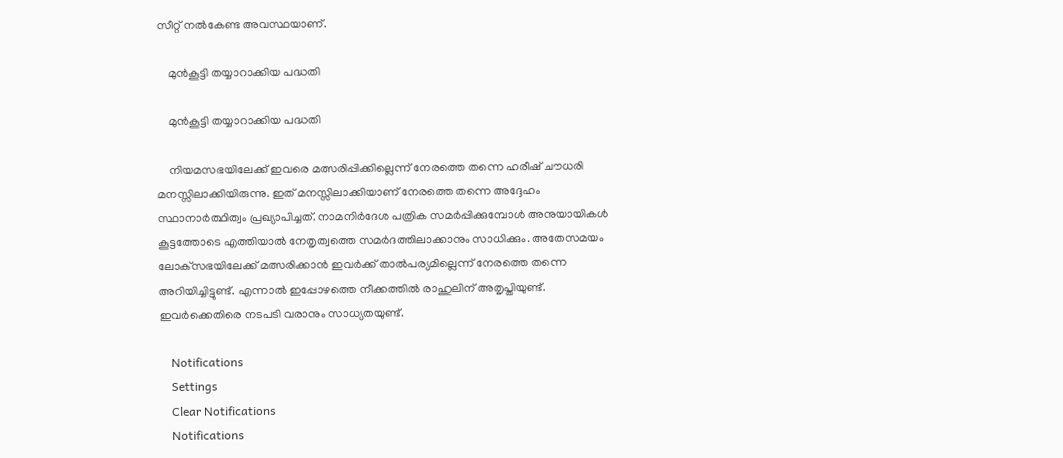സീറ്റ് നല്‍കേണ്ട അവസ്ഥയാണ്.

    മുന്‍കൂട്ടി തയ്യാറാക്കിയ പദ്ധതി

    മുന്‍കൂട്ടി തയ്യാറാക്കിയ പദ്ധതി

    നിയമസഭയിലേക്ക് ഇവരെ മത്സരിപ്പിക്കില്ലെന്ന് നേരത്തെ തന്നെ ഹരീഷ് ചൗധരി മനസ്സിലാക്കിയിരുന്നു. ഇത് മനസ്സിലാക്കിയാണ് നേരത്തെ തന്നെ അദ്ദേഹം സ്ഥാനാര്‍ത്ഥിത്വം പ്രഖ്യാപിച്ചത്. നാമനിര്‍ദേശ പത്രിക സമര്‍പ്പിക്കുമ്പോള്‍ അനുയായികള്‍ കൂട്ടത്തോടെ എത്തിയാല്‍ നേതൃത്വത്തെ സമര്‍ദത്തിലാക്കാനും സാധിക്കും. അതേസമയം ലോക്‌സഭയിലേക്ക് മത്സരിക്കാന്‍ ഇവര്‍ക്ക് താല്‍പര്യമില്ലെന്ന് നേരത്തെ തന്നെ അറിയിച്ചിട്ടുണ്ട്. എന്നാല്‍ ഇപ്പോഴത്തെ നീക്കത്തില്‍ രാഹുലിന് അതൃപ്തിയുണ്ട്. ഇവര്‍ക്കെതിരെ നടപടി വരാനും സാധ്യതയുണ്ട്.

    Notifications
    Settings
    Clear Notifications
    Notifications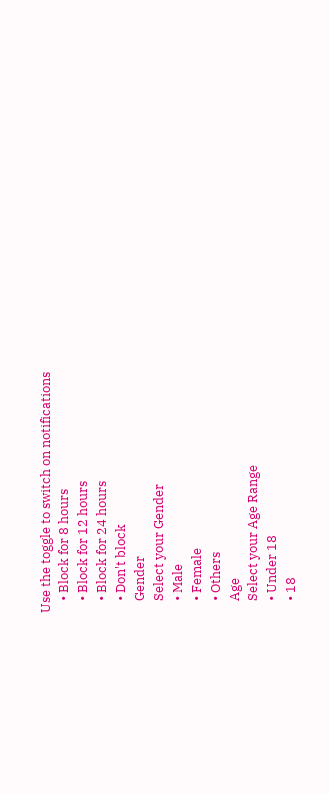Use the toggle to switch on notifications
    • Block for 8 hours
    • Block for 12 hours
    • Block for 24 hours
    • Don't block
    Gender
    Select your Gender
    • Male
    • Female
    • Others
    Age
    Select your Age Range
    • Under 18
    • 18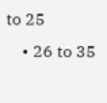to 25
    • 26 to 35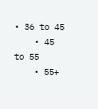• 36 to 45
    • 45 to 55
    • 55+